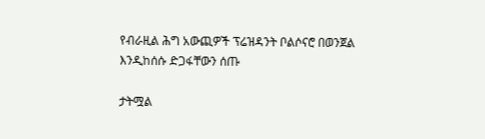የብራዚል ሕግ አውጪዎች ፕሬዝዳንት ቦልሶናሮ በወንጀል እንዲከሰሱ ድጋፋቸውን ሰጡ

ታትሟል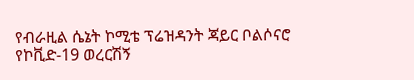የብራዚል ሴኔት ኮሚቴ ፕሬዝዳንት ጃይር ቦልሶናሮ የኮቪድ-19 ወረርሽኝ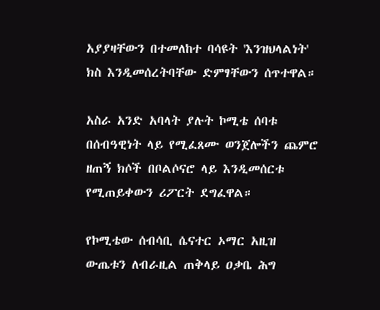አያያዛቸውን በተመለከተ ባሳዩት 'እንዝህላልነት' ክስ እንዲመሰረትባቸው ድምፃቸውን ሰጥተዋል።

አስራ አንድ አባላት ያሉት ኮሚቴ ሰባቱ በሰብዓዊነት ላይ የሚፈጸሙ ወንጀሎችን ጨምሮ ዘጠኝ ክሶች በቦልሶናሮ ላይ እንዲመሰርቱ የሚጠይቀውን ሪፖርት ደግፈዋል።

የኮሚቴው ሰብሳቢ ሴናተር ኦማር አዚዝ ውጤቱን ለብራዚል ጠቅላይ ዐቃቤ ሕግ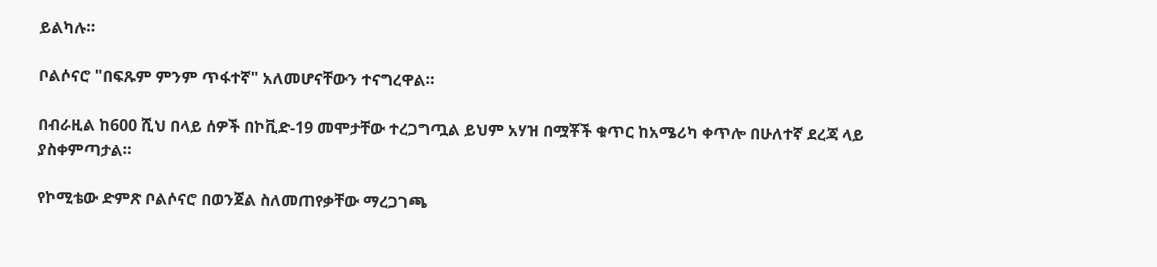ይልካሉ።

ቦልሶናሮ "በፍጹም ምንም ጥፋተኛ" አለመሆናቸውን ተናግረዋል።

በብራዚል ከ600 ሺህ በላይ ሰዎች በኮቪድ-19 መሞታቸው ተረጋግጧል ይህም አሃዝ በሟቾች ቁጥር ከአሜሪካ ቀጥሎ በሁለተኛ ደረጃ ላይ ያስቀምጣታል።

የኮሚቴው ድምጽ ቦልሶናሮ በወንጀል ስለመጠየቃቸው ማረጋገጫ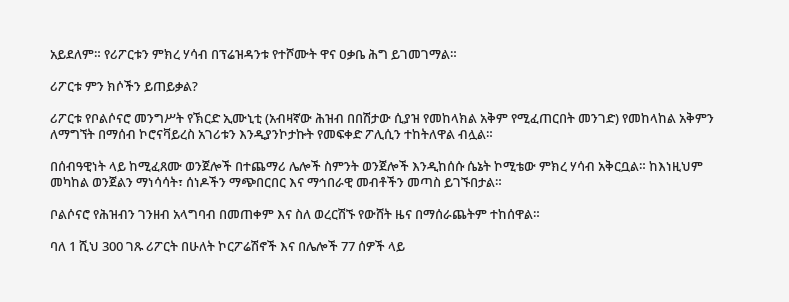አይደለም። የሪፖርቱን ምክረ ሃሳብ በፕሬዝዳንቱ የተሾሙት ዋና ዐቃቤ ሕግ ይገመገማል።

ሪፖርቱ ምን ክሶችን ይጠይቃል?

ሪፖርቱ የቦልሶናሮ መንግሥት የኽርድ ኢሙኒቲ (አብዛኛው ሕዝብ በበሽታው ሲያዝ የመከላክል አቅም የሚፈጠርበት መንገድ) የመከላከል አቅምን ለማግኘት በማሰብ ኮሮናቫይረስ አገሪቱን እንዲያንኮታኩት የመፍቀድ ፖሊሲን ተከትለዋል ብሏል።

በሰብዓዊነት ላይ ከሚፈጸሙ ወንጀሎች በተጨማሪ ሌሎች ስምንት ወንጀሎች እንዲከሰሱ ሴኔት ኮሚቴው ምክረ ሃሳብ አቅርቧል። ከእነዚህም መካከል ወንጀልን ማነሳሳት፣ ሰነዶችን ማጭበርበር እና ማኅበራዊ መብቶችን መጣስ ይገኙበታል።

ቦልሶናሮ የሕዝብን ገንዘብ አላግባብ በመጠቀም እና ስለ ወረርሽኙ የውሸት ዜና በማሰራጨትም ተከሰዋል።

ባለ 1 ሺህ 300 ገጹ ሪፖርት በሁለት ኮርፖሬሽኖች እና በሌሎች 77 ሰዎች ላይ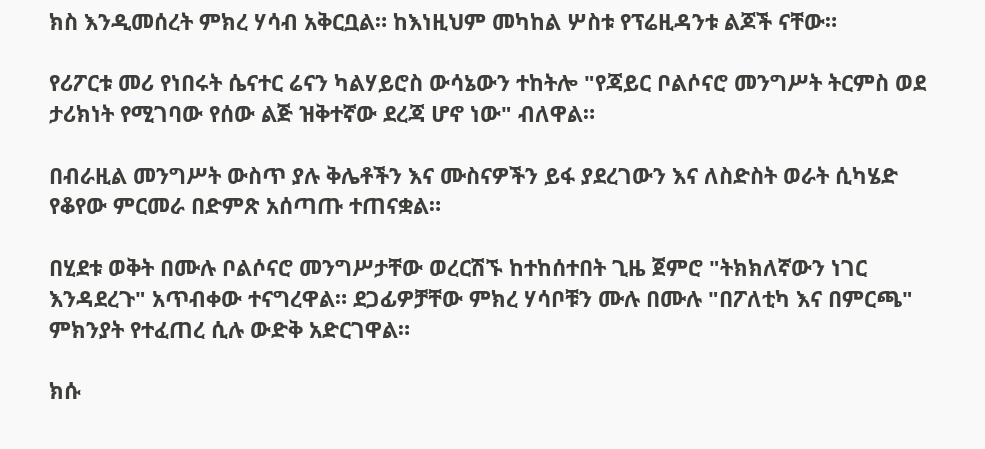ክስ እንዲመሰረት ምክረ ሃሳብ አቅርቧል። ከእነዚህም መካከል ሦስቱ የፕሬዚዳንቱ ልጆች ናቸው።

የሪፖርቱ መሪ የነበሩት ሴናተር ሬናን ካልሃይሮስ ውሳኔውን ተከትሎ "የጃይር ቦልሶናሮ መንግሥት ትርምስ ወደ ታሪክነት የሚገባው የሰው ልጅ ዝቅተኛው ደረጃ ሆኖ ነው" ብለዋል።

በብራዚል መንግሥት ውስጥ ያሉ ቅሌቶችን እና ሙስናዎችን ይፋ ያደረገውን እና ለስድስት ወራት ሲካሄድ የቆየው ምርመራ በድምጽ አሰጣጡ ተጠናቋል።

በሂደቱ ወቅት በሙሉ ቦልሶናሮ መንግሥታቸው ወረርሽኙ ከተከሰተበት ጊዜ ጀምሮ "ትክክለኛውን ነገር እንዳደረጉ" አጥብቀው ተናግረዋል። ደጋፊዎቻቸው ምክረ ሃሳቦቹን ሙሉ በሙሉ "በፖለቲካ እና በምርጫ" ምክንያት የተፈጠረ ሲሉ ውድቅ አድርገዋል።

ክሱ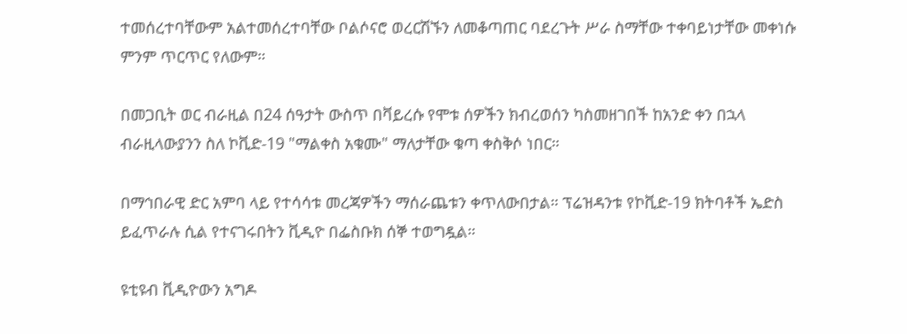ተመሰረተባቸውም አልተመሰረተባቸው ቦልሶናሮ ወረርሽኙን ለመቆጣጠር ባደረጉት ሥራ ስማቸው ተቀባይነታቸው መቀነሱ ምንም ጥርጥር የለውም።

በመጋቢት ወር ብራዚል በ24 ሰዓታት ውስጥ በቫይረሱ የሞቱ ሰዎችን ክብረወሰን ካስመዘገበች ከአንድ ቀን በኋላ ብራዚላውያንን ስለ ኮቪድ-19 "ማልቀስ አቁሙ" ማለታቸው ቁጣ ቀስቅሶ ነበር።

በማኅበራዊ ድር አምባ ላይ የተሳሳቱ መረጃዎችን ማሰራጨቱን ቀጥለውበታል። ፕሬዝዳንቱ የኮቪድ-19 ክትባቶች ኤድስ ይፈጥራሉ ሲል የተናገሩበትን ቪዲዮ በፌስቡክ ሰኞ ተወግዷል።

ዩቲዩብ ቪዲዮውን አግዶ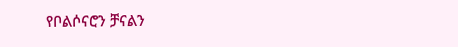የቦልሶናሮን ቻናልን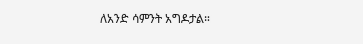ለአንድ ሳምንት አግዶታል።